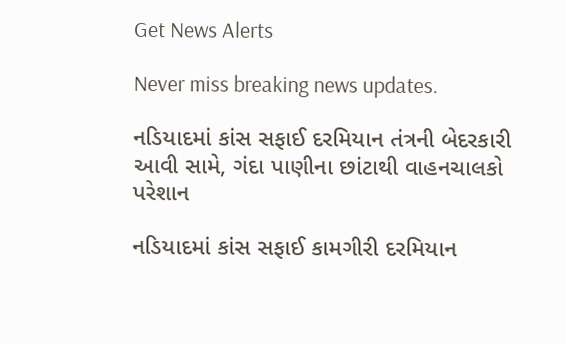Get News Alerts

Never miss breaking news updates.

નડિયાદમાં કાંસ સફાઈ દરમિયાન તંત્રની બેદરકારી આવી સામે, ગંદા પાણીના છાંટાથી વાહનચાલકો પરેશાન

નડિયાદમાં કાંસ સફાઈ કામગીરી દરમિયાન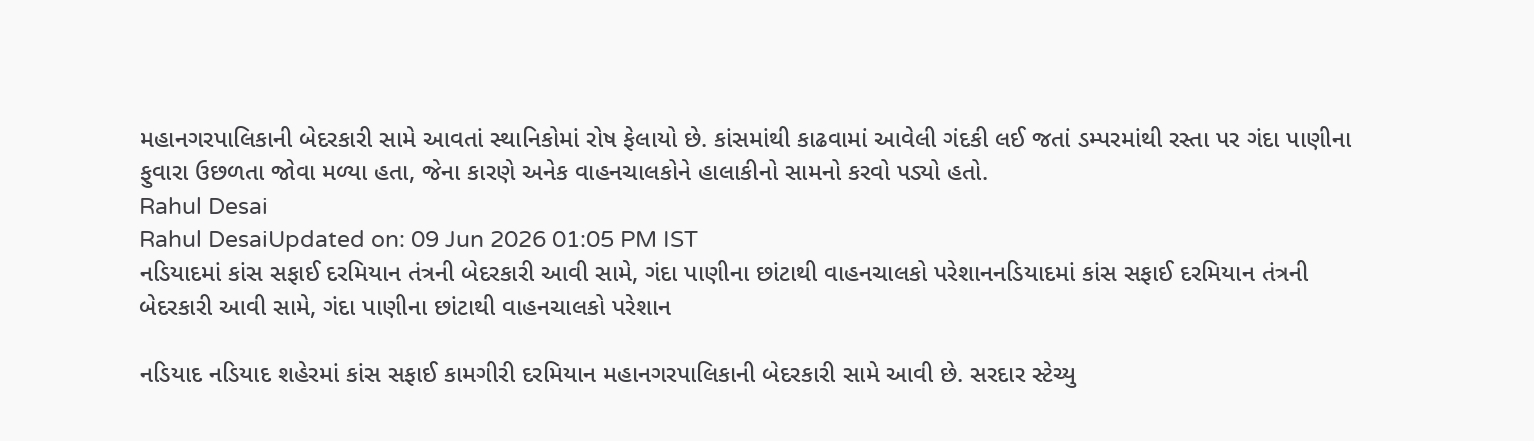મહાનગરપાલિકાની બેદરકારી સામે આવતાં સ્થાનિકોમાં રોષ ફેલાયો છે. કાંસમાંથી કાઢવામાં આવેલી ગંદકી લઈ જતાં ડમ્પરમાંથી રસ્તા પર ગંદા પાણીના ફુવારા ઉછળતા જોવા મળ્યા હતા, જેના કારણે અનેક વાહનચાલકોને હાલાકીનો સામનો કરવો પડ્યો હતો.
Rahul Desai
Rahul DesaiUpdated on: 09 Jun 2026 01:05 PM IST
નડિયાદમાં કાંસ સફાઈ દરમિયાન તંત્રની બેદરકારી આવી સામે, ગંદા પાણીના છાંટાથી વાહનચાલકો પરેશાનનડિયાદમાં કાંસ સફાઈ દરમિયાન તંત્રની બેદરકારી આવી સામે, ગંદા પાણીના છાંટાથી વાહનચાલકો પરેશાન

નડિયાદ નડિયાદ શહેરમાં કાંસ સફાઈ કામગીરી દરમિયાન મહાનગરપાલિકાની બેદરકારી સામે આવી છે. સરદાર સ્ટેચ્યુ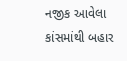નજીક આવેલા કાંસમાંથી બહાર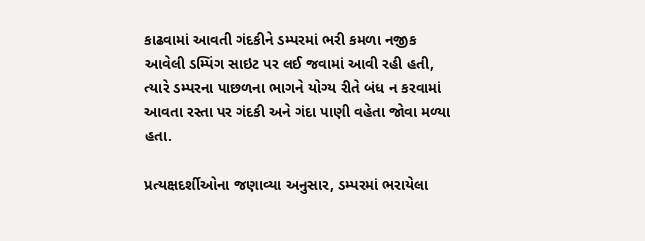કાઢવામાં આવતી ગંદકીને ડમ્પરમાં ભરી કમળા નજીક આવેલી ડમ્પિંગ સાઇટ પર લઈ જવામાં આવી રહી હતી, ત્યારે ડમ્પરના પાછળના ભાગને યોગ્ય રીતે બંધ ન કરવામાં આવતા રસ્તા પર ગંદકી અને ગંદા પાણી વહેતા જોવા મળ્યા હતા.

પ્રત્યક્ષદર્શીઓના જણાવ્યા અનુસાર, ડમ્પરમાં ભરાયેલા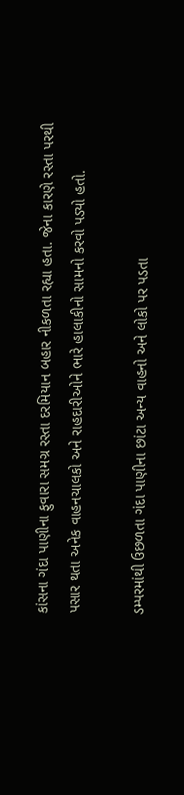કાંસના ગંદા પાણીના ફુવારા સમગ્ર રસ્તા દરમિયાન બહાર નીકળતા રહ્યા હતા. જેના કારણે રસ્તા પરથી પસાર થતા અનેક વાહનચાલકો અને રાહદારીઓને ભારે હાલાકીનો સામનો કરવો પડ્યો હતો.

ડમ્પરમાંથી ઉછળતા ગંદા પાણીના છાંટા અન્ય વાહનો અને લોકો પર પડતા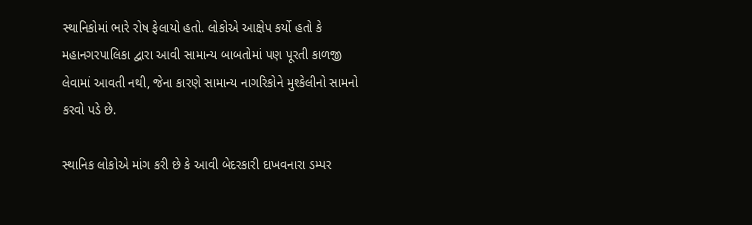સ્થાનિકોમાં ભારે રોષ ફેલાયો હતો. લોકોએ આક્ષેપ કર્યો હતો કે મહાનગરપાલિકા દ્વારા આવી સામાન્ય બાબતોમાં પણ પૂરતી કાળજી લેવામાં આવતી નથી, જેના કારણે સામાન્ય નાગરિકોને મુશ્કેલીનો સામનો કરવો પડે છે.

સ્થાનિક લોકોએ માંગ કરી છે કે આવી બેદરકારી દાખવનારા ડમ્પર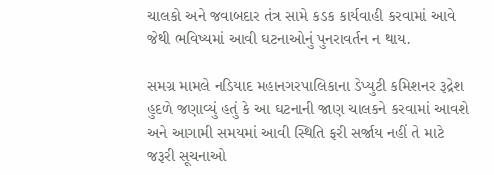ચાલકો અને જવાબદાર તંત્ર સામે કડક કાર્યવાહી કરવામાં આવે જેથી ભવિષ્યમાં આવી ઘટનાઓનું પુનરાવર્તન ન થાય.

સમગ્ર મામલે નડિયાદ મહાનગરપાલિકાના ડેપ્યુટી કમિશનર રૂદ્રેશ હુદળે જણાવ્યું હતું કે આ ઘટનાની જાણ ચાલકને કરવામાં આવશે અને આગામી સમયમાં આવી સ્થિતિ ફરી સર્જાય નહીં તે માટે જરૂરી સૂચનાઓ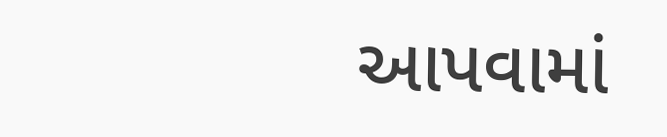આપવામાં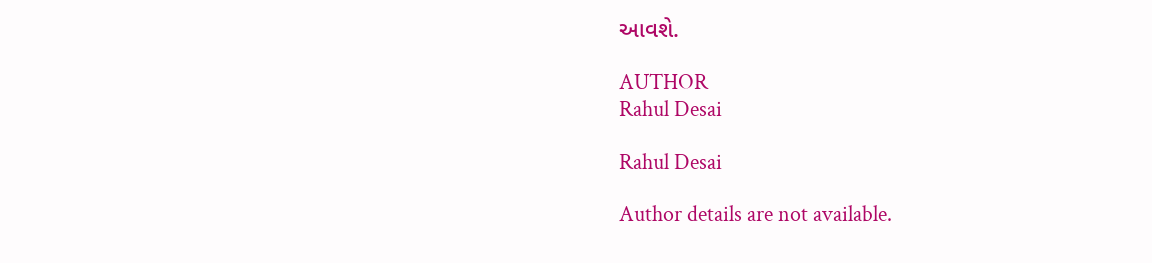આવશે.

AUTHOR
Rahul Desai

Rahul Desai

Author details are not available.